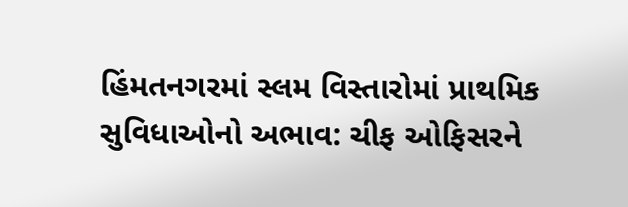હિંમતનગરમાં સ્લમ વિસ્તારોમાં પ્રાથમિક સુવિધાઓનો અભાવ: ચીફ ઓફિસરને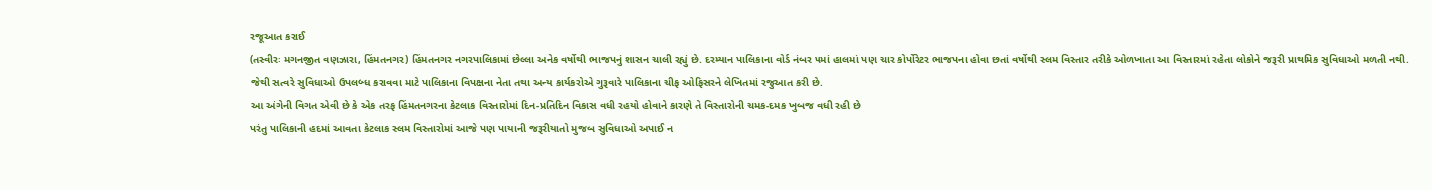રજૂઆત કરાઈ
(તસ્વીરઃ મગનજીત વણઝારા, હિંમતનગર) હિંમતનગર નગરપાલિકામાં છેલ્લા અનેક વર્ષોથી ભાજપનું શાસન ચાલી રહ્યું છે. દરમ્યાન પાલિકાના વોર્ડ નંબર ૫માં હાલમાં પણ ચાર કોર્પોરેટર ભાજપના હોવા છતાં વર્ષોથી સ્લમ વિસ્તાર તરીકે ઓળખાતા આ વિસ્તારમાં રહેતા લોકોને જરૂરી પ્રાથમિક સુવિધાઓ મળતી નથી.
જેથી સત્વરે સુવિધાઓ ઉપલબ્ધ કરાવવા માટે પાલિકાના વિપક્ષના નેતા તથા અન્ય કાર્યકરોએ ગુરૂવારે પાલિકાના ચીફ ઓફિસરને લેખિતમાં રજુઆત કરી છે.
આ અંગેની વિગત એવી છે કે એક તરફ હિંમતનગરના કેટલાક વિસ્તારોમાં દિન-પ્રતિદિન વિકાસ વધી રહયો હોવાને કારણે તે વિસ્તારોની ચમક-દમક ખુબજ વધી રહી છે
પરંતુ પાલિકાની હદમાં આવતા કેટલાક સ્લમ વિસ્તારોમાં આજે પણ પાયાની જરૂરીયાતો મુજબ સુવિધાઓ અપાઈ ન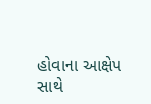હોવાના આક્ષેપ સાથે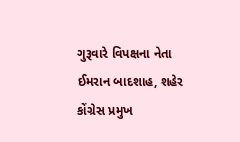ગુરૂવારે વિપક્ષના નેતા ઈમરાન બાદશાહ, શહેર કોંગ્રેસ પ્રમુખ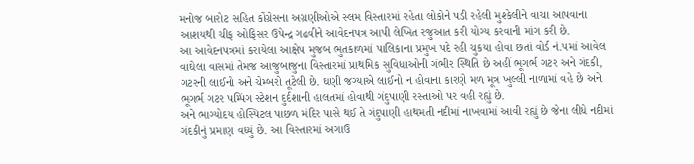મનોજ બારોટ સહિત કોંગ્રેસના અગ્રણીઓએ સ્લમ વિસ્તારમાં રહેતા લોકોને પડી રહેલી મુશ્કેલીને વાચા આપવાના આશયથી ચીફ ઓફિસર ઉપેન્દ્ર ગઢવીને આવેદનપત્ર આપી લેખિત રજુઆત કરી યોગ્ય કરવાની માંગ કરી છે.
આ આવેદનપત્રમાં કરાયેલા આક્ષેપ મુજબ ભુતકાળમાં પાલિકાના પ્રમુખ પદે રહી ચુકયા હોવા છતાં વોર્ડ નં.૫માં આવેલ વાઘેલા વાસમાં તેમજ આજુબાજુના વિસ્તારમાં પ્રાથમિક સુવિધાઓની ગંભીર સ્થિતિ છે અહીં ભૂગર્ભ ગટર અને ગંદકી, ગટરની લાઈનો અને ચેમ્બરો તૂટેલી છે. ઘણી જગ્યાએ લાઈનો ન હોવાના કારણે મળ મૂત્ર ખુલ્લી નાળામાં વહે છે અને ભૂગર્ભ ગટર પમ્પિંગ સ્ટેશન દુર્દશાની હાલતમાં હોવાથી ગંદુપાણી રસ્તાઓ પર વહી રહ્યું છે.
અને ભાગ્યોદય હોસ્પિટલ પાછળ મંદિર પાસે થઈ તે ગંદુપાણી હાથમતી નદીમાં નાખવામાં આવી રહ્યું છે જેના લીધે નદીમાં ગંદકીનું પ્રમાણ વધ્યું છે. આ વિસ્તારમાં અગાઉ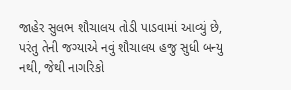જાહેર સુલભ શૌચાલય તોડી પાડવામાં આવ્યું છે, પરંતુ તેની જગ્યાએ નવું શૌચાલય હજુ સુધી બન્યુ નથી, જેથી નાગરિકો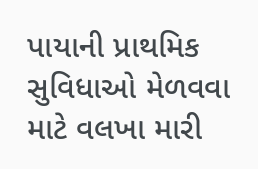પાયાની પ્રાથમિક સુવિધાઓ મેળવવા માટે વલખા મારી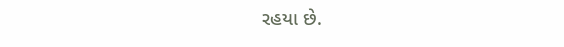રહયા છે.